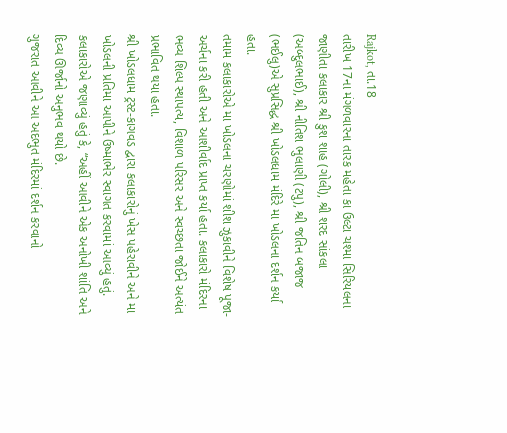Rajkot, તા.18
તારીખ 17ના મંગળવારના તારક મહેતા કા ઉલ્ટા ચશ્મા સિરિયલના જાણીતા કલાકાર શ્રી કુશ શાહ (ગોલી), શ્રી શરદ સાંકલા (અબ્દુલભાઈ), શ્રી નીતિશ ભુલાણી (ટપુ), શ્રી જતિન બજાજ (ભઈલુ)એ સુપ્રસિદ્ધ શ્રી ખોડલધામ મંદિરે મા ખોડલના દર્શન કર્યા હતા.
તમામ કલાકારોએ મા ખોડલના ચરણોમાં શીશ ઝુકાવીને વિશેષ પૂજા-અર્ચના કરી હતી અને આશીર્વાદ પ્રાપ્ત કર્યા હતા. કલાકારો મંદિરના ભવ્ય શિલ્પ સ્થાપત્ય, વિશાળ પરિસર અને સ્વચ્છતા જોઈને અત્યંત પ્રભાવિત થયા હતા.
શ્રી ખોડલધામ ટ્રસ્ટ-કાગવડ દ્વારા કલાકારોનું ખેસ પહેરાવીને અને મા ખોડલની પ્રતિમા આપીને ઉષ્માભેર સ્વાગત કરવામાં આવ્યું હતું. કલાકારોએ જણાવ્યું હતું કે, “અહીં આવીને એક અનોખી શાંતિ અને દિવ્ય ઊર્જાનો અનુભવ થયો છે.
ગુજરાત આવીને આ અદભુત મંદિરમાં દર્શન કરવાનો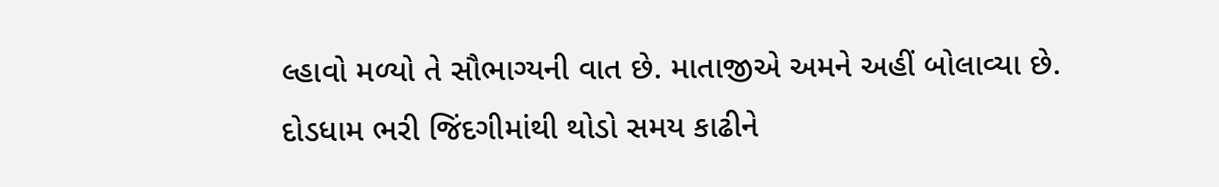લ્હાવો મળ્યો તે સૌભાગ્યની વાત છે. માતાજીએ અમને અહીં બોલાવ્યા છે. દોડધામ ભરી જિંદગીમાંથી થોડો સમય કાઢીને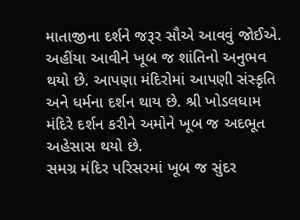માતાજીના દર્શને જરૂર સૌએ આવવું જોઈએ. અહીંયા આવીને ખૂબ જ શાંતિનો અનુભવ થયો છે. આપણા મંદિરોમાં આપણી સંસ્કૃતિ અને ધર્મના દર્શન થાય છે. શ્રી ખોડલધામ મંદિરે દર્શન કરીને અમોને ખૂબ જ અદભૂત અહેસાસ થયો છે.
સમગ્ર મંદિર પરિસરમાં ખૂબ જ સુંદર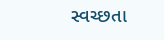સ્વચ્છતા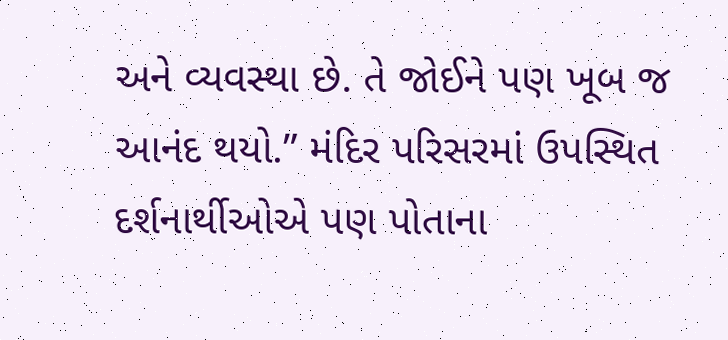અને વ્યવસ્થા છે. તે જોઈને પણ ખૂબ જ આનંદ થયો.” મંદિર પરિસરમાં ઉપસ્થિત દર્શનાર્થીઓએ પણ પોતાના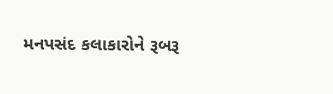મનપસંદ કલાકારોને રૂબરૂ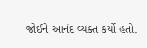જોઈને આનંદ વ્યક્ત કર્યો હતો.